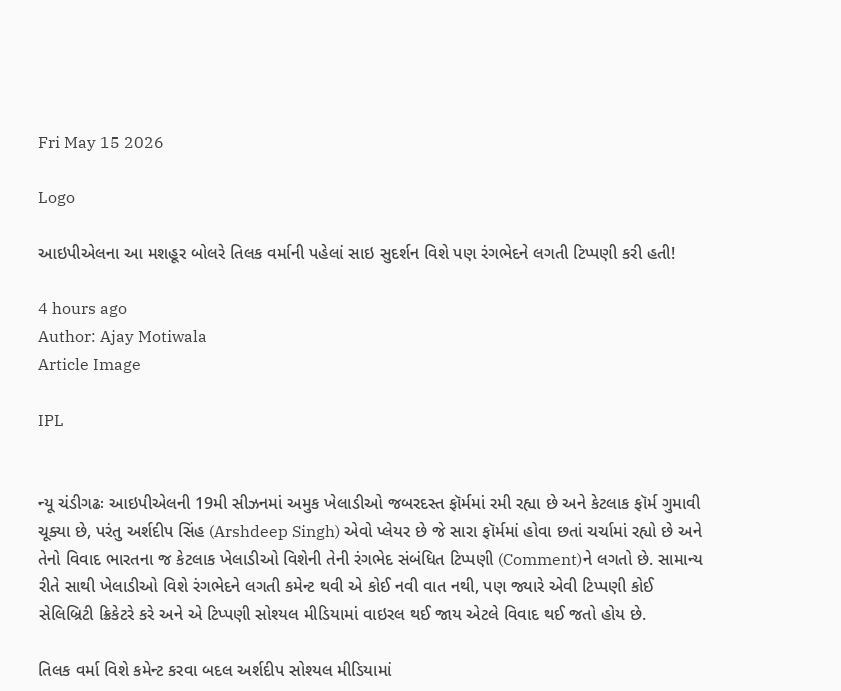Fri May 15 2026

Logo

આઇપીએલના આ મશહૂર બોલરે તિલક વર્માની પહેલાં સાઇ સુદર્શન વિશે પણ રંગભેદને લગતી ટિપ્પણી કરી હતી!

4 hours ago
Author: Ajay Motiwala
Article Image

IPL


ન્યૂ ચંડીગઢઃ આઇપીએલની 19મી સીઝનમાં અમુક ખેલાડીઓ જબરદસ્ત ફૉર્મમાં રમી રહ્યા છે અને કેટલાક ફૉર્મ ગુમાવી ચૂક્યા છે, પરંતુ અર્શદીપ સિંહ (Arshdeep Singh) એવો પ્લેયર છે જે સારા ફૉર્મમાં હોવા છતાં ચર્ચામાં રહ્યો છે અને તેનો વિવાદ ભારતના જ કેટલાક ખેલાડીઓ વિશેની તેની રંગભેદ સંબંધિત ટિપ્પણી (Comment)ને લગતો છે. સામાન્ય રીતે સાથી ખેલાડીઓ વિશે રંગભેદને લગતી કમેન્ટ થવી એ કોઈ નવી વાત નથી, પણ જ્યારે એવી ટિપ્પણી કોઈ સેલિબ્રિટી ક્રિકેટરે કરે અને એ ટિપ્પણી સોશ્યલ મીડિયામાં વાઇરલ થઈ જાય એટલે વિવાદ થઈ જતો હોય છે.

તિલક વર્મા વિશે કમેન્ટ કરવા બદલ અર્શદીપ સોશ્યલ મીડિયામાં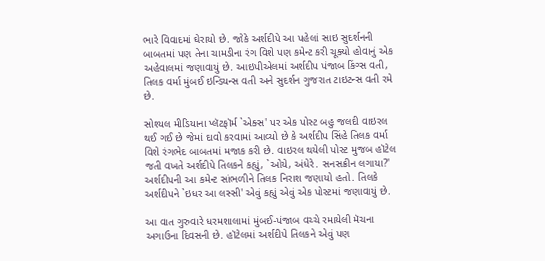ભારે વિવાદમાં ઘેરાયો છે. જોકે અર્શદીપે આ પહેલાં સાઇ સુદર્શનની બાબતમાં પણ તેના ચામડીના રંગ વિશે પણ કમેન્ટ કરી ચૂક્યો હોવાનું એક અહેવાલમાં જણાવાયું છે. આઇપીએલમાં અર્શદીપ પંજાબ કિંગ્સ વતી, તિલક વર્મા મુંબઈ ઇન્ડિયન્સ વતી અને સુદર્શન ગુજરાત ટાઇટન્સ વતી રમે છે.

સોશ્યલ મીડિયાના પ્લૅટફૉર્મ `એક્સ' પર એક પોસ્ટ બહુ જલદી વાઇરલ થઈ ગઈ છે જેમાં દાવો કરવામાં આવ્યો છે કે અર્શદીપ સિંહે તિલક વર્મા વિશે રંગભેદ બાબતમાં મજાક કરી છે. વાઇરલ થયેલી પોસ્ટ મુજબ હૉટેલ જતી વખતે અર્શદીપે તિલકને કહ્યું, `ઓયે, અંધેરે. સનસક્રીન લગાયા?' અર્શદીપની આ કમેન્ટ સાંભળીને તિલક નિરાશ જણાયો હતો. તિલકે અર્શદીપને `ઇધર આ લસ્સી' એવું કહ્યું એવું એક પોસ્ટમાં જણાવાયું છે.

આ વાત ગુરુવારે ધરમશાલામાં મુંબઈ-પંજાબ વચ્ચે રમાયેલી મૅચના અગાઉના દિવસની છે. હૉટેલમાં અર્શદીપે તિલકને એવું પણ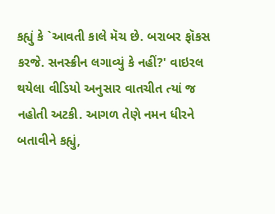કહ્યું કે `આવતી કાલે મૅચ છે. બરાબર ફૉકસ કરજે. સનસ્ક્રીન લગાવ્યું કે નહીં?' વાઇરલ થયેલા વીડિયો અનુસાર વાતચીત ત્યાં જ નહોતી અટકી. આગળ તેણે નમન ધીરને બતાવીને કહ્યું,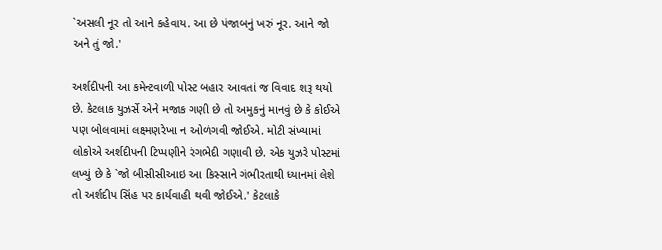`અસલી નૂર તો આને કહેવાય. આ છે પંજાબનું ખરું નૂર. આને જો અને તું જો.'

અર્શદીપની આ કમેન્ટવાળી પોસ્ટ બહાર આવતાં જ વિવાદ શરૂ થયો છે. કેટલાક યુઝર્સે એને મજાક ગણી છે તો અમુકનું માનવું છે કે કોઈએ પણ બોલવામાં લક્ષ્મણરેખા ન ઓળંગવી જોઈએ. મોટી સંખ્યામાં લોકોએ અર્શદીપની ટિપ્પણીને રંગભેદી ગણાવી છે. એક યુઝરે પોસ્ટમાં લખ્યું છે કે `જો બીસીસીઆઇ આ કિસ્સાને ગંભીરતાથી ધ્યાનમાં લેશે તો અર્શદીપ સિંહ પર કાર્યવાહી થવી જોઈએ.' કેટલાકે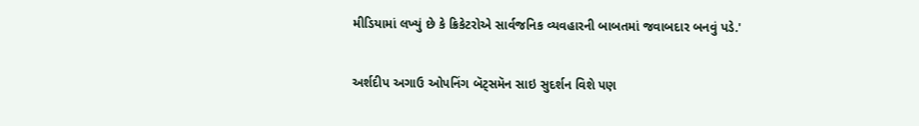મીડિયામાં લખ્યું છે કે ક્રિકેટરોએ સાર્વજનિક વ્યવહારની બાબતમાં જવાબદાર બનવું પડે.'

અર્શદીપ અગાઉ ઓપનિંગ બૅટ્સમૅન સાઇ સુદર્શન વિશે પણ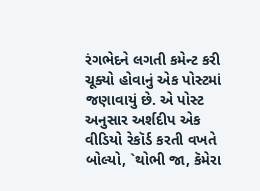રંગભેદને લગતી કમેન્ટ કરી ચૂક્યો હોવાનું એક પોસ્ટમાં જણાવાયું છે. એ પોસ્ટ અનુસાર અર્શદીપ એક વીડિયો રેકૉર્ડ કરતી વખતે બોલ્યો, `થોભી જા, કૅમેરા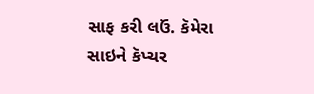સાફ કરી લઉં. કૅમેરા સાઇને કૅપ્ચર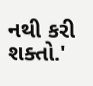નથી કરી શક્તો.'